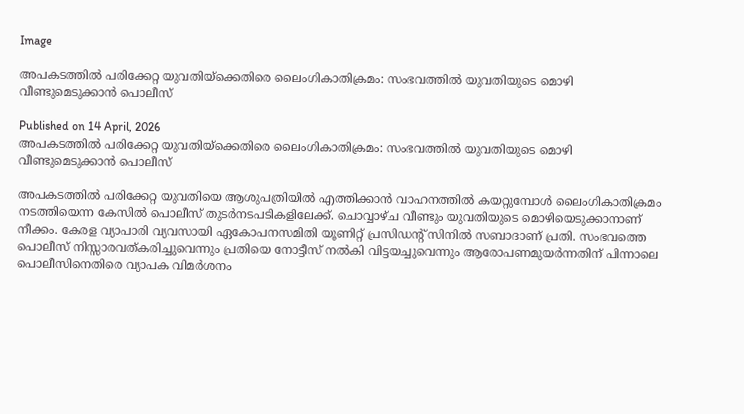Image

അപകടത്തില്‍ പരിക്കേറ്റ യുവതിയ്‌ക്കെതിരെ ലൈംഗികാതിക്രമം: സംഭവത്തില്‍ യുവതിയുടെ മൊഴി വീണ്ടുമെടുക്കാന്‍ പൊലീസ്

Published on 14 April, 2026
അപകടത്തില്‍ പരിക്കേറ്റ യുവതിയ്‌ക്കെതിരെ ലൈംഗികാതിക്രമം: സംഭവത്തില്‍ യുവതിയുടെ മൊഴി വീണ്ടുമെടുക്കാന്‍ പൊലീസ്

അപകടത്തില്‍ പരിക്കേറ്റ യുവതിയെ ആശുപത്രിയില്‍ എത്തിക്കാന്‍ വാഹനത്തില്‍ കയറ്റുമ്പോള്‍ ലൈംഗികാതിക്രമം നടത്തിയെന്ന കേസില്‍ പൊലീസ് തുടര്‍നടപടികളിലേക്ക്. ചൊവ്വാഴ്ച വീണ്ടും യുവതിയുടെ മൊഴിയെടുക്കാനാണ് നീക്കം. കേരള വ്യാപാരി വ്യവസായി ഏകോപനസമിതി യൂണിറ്റ് പ്രസിഡന്റ് സിനില്‍ സബാദാണ് പ്രതി. സംഭവത്തെ പൊലീസ് നിസ്സാരവത്കരിച്ചുവെന്നും പ്രതിയെ നോട്ടീസ് നല്‍കി വിട്ടയച്ചുവെന്നും ആരോപണമുയര്‍ന്നതിന് പിന്നാലെ പൊലീസിനെതിരെ വ്യാപക വിമര്‍ശനം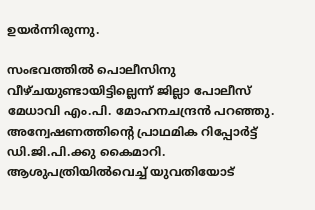ഉയര്‍ന്നിരുന്നു.

സംഭവത്തില്‍ പൊലീസിനു വീഴ്ചയുണ്ടായിട്ടില്ലെന്ന് ജില്ലാ പോലീസ് മേധാവി എം.പി. മോഹനചന്ദ്രന്‍ പറഞ്ഞു. അന്വേഷണത്തിന്റെ പ്രാഥമിക റിപ്പോര്‍ട്ട് ഡി.ജി.പി.ക്കു കൈമാറി. ആശുപത്രിയില്‍വെച്ച് യുവതിയോട്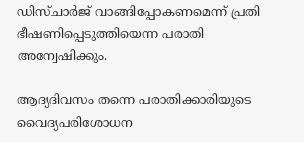ഡിസ്ചാര്‍ജ് വാങ്ങിപ്പോകണമെന്ന് പ്രതി ഭീഷണിപ്പെടുത്തിയെന്ന പരാതി അന്വേഷിക്കും.

ആദ്യദിവസം തന്നെ പരാതിക്കാരിയുടെ വൈദ്യപരിശോധന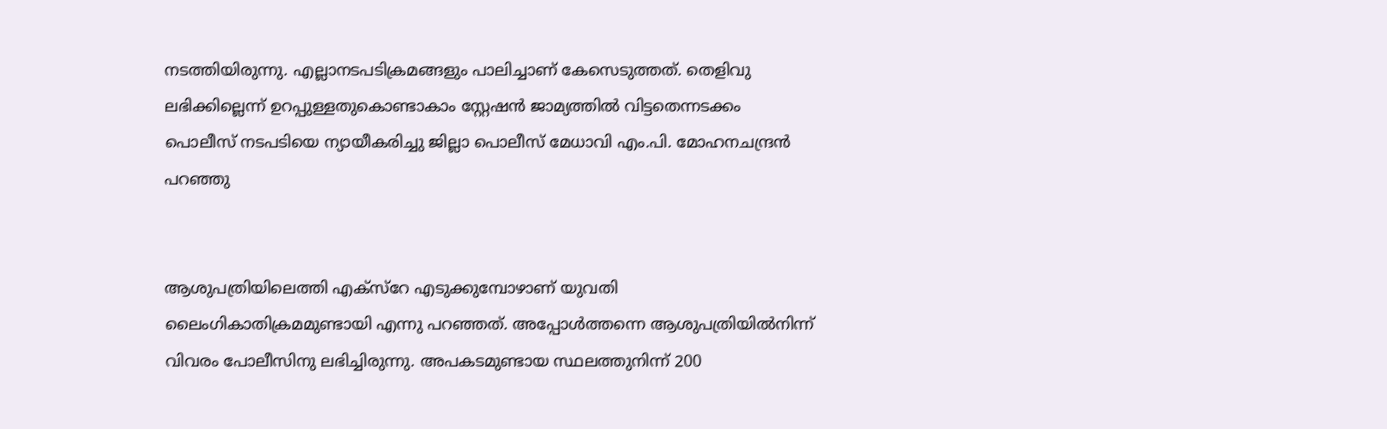നടത്തിയിരുന്നു. എല്ലാനടപടിക്രമങ്ങളും പാലിച്ചാണ് കേസെടുത്തത്. തെളിവു ലഭിക്കില്ലെന്ന് ഉറപ്പുള്ളതുകൊണ്ടാകാം സ്റ്റേഷന്‍ ജാമ്യത്തില്‍ വിട്ടതെന്നടക്കം പൊലീസ് നടപടിയെ ന്യായീകരിച്ചു ജില്ലാ പൊലീസ് മേധാവി എം.പി. മോഹനചന്ദ്രന്‍ പറഞ്ഞു


ആശുപത്രിയിലെത്തി എക്‌സ്‌റേ എടുക്കുമ്പോഴാണ് യുവതി ലൈംഗികാതിക്രമമുണ്ടായി എന്നു പറഞ്ഞത്. അപ്പോള്‍ത്തന്നെ ആശുപത്രിയില്‍നിന്ന് വിവരം പോലീസിനു ലഭിച്ചിരുന്നു. അപകടമുണ്ടായ സ്ഥലത്തുനിന്ന് 200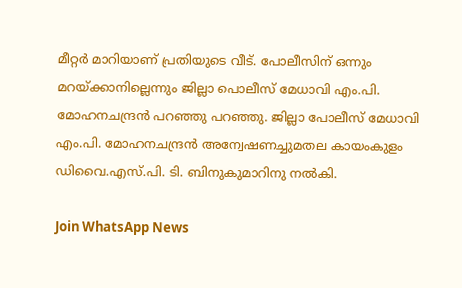മീറ്റര്‍ മാറിയാണ് പ്രതിയുടെ വീട്. പോലീസിന് ഒന്നും മറയ്ക്കാനില്ലെന്നും ജില്ലാ പൊലീസ് മേധാവി എം.പി. മോഹനചന്ദ്രന്‍ പറഞ്ഞു പറഞ്ഞു. ജില്ലാ പോലീസ് മേധാവി എം.പി. മോഹനചന്ദ്രന്‍ അന്വേഷണച്ചുമതല കായംകുളം ഡിവൈ.എസ്.പി. ടി. ബിനുകുമാറിനു നല്‍കി.

Join WhatsApp News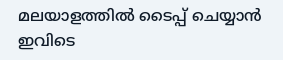മലയാളത്തില്‍ ടൈപ്പ് ചെയ്യാന്‍ ഇവിടെ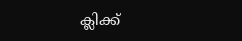ക്ലിക്ക്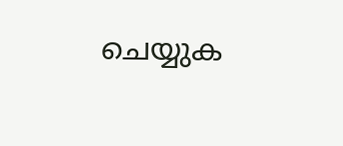ചെയ്യുക